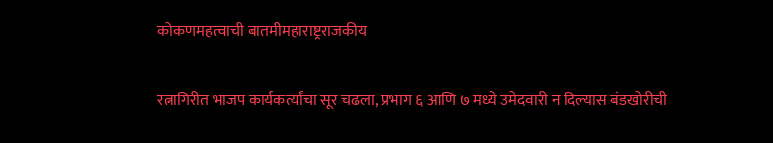कोकणमहत्वाची बातमीमहाराष्ट्रराजकीय

रत्नागिरीत भाजप कार्यकर्त्यांचा सूर चढला, प्रभाग ६ आणि ७ मध्ये उमेदवारी न दिल्यास बंडखोरीची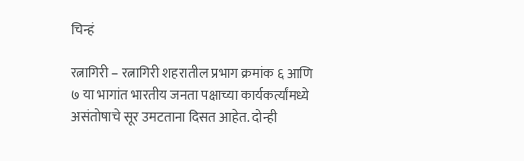चिन्हं

रत्नागिरी – रत्नागिरी शहरातील प्रभाग क्रमांक ६ आणि ७ या भागांत भारतीय जनता पक्षाच्या कार्यकर्त्यांमध्ये असंतोषाचे सूर उमटताना दिसत आहेत. दोन्ही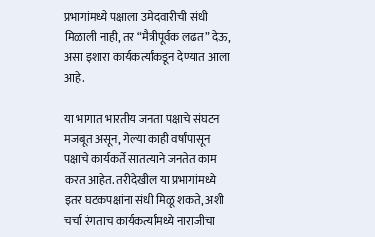प्रभागांमध्ये पक्षाला उमेदवारीची संधी मिळाली नाही, तर “मैत्रीपूर्वक लढत” देऊ, असा इशारा कार्यकर्त्यांकडून देण्यात आला आहे.

या भागात भारतीय जनता पक्षाचे संघटन मजबूत असून, गेल्या काही वर्षांपासून पक्षाचे कार्यकर्ते सातत्याने जनतेत काम करत आहेत. तरीदेखील या प्रभागांमध्ये इतर घटकपक्षांना संधी मिळू शकते, अशी चर्चा रंगताच कार्यकर्त्यांमध्ये नाराजीचा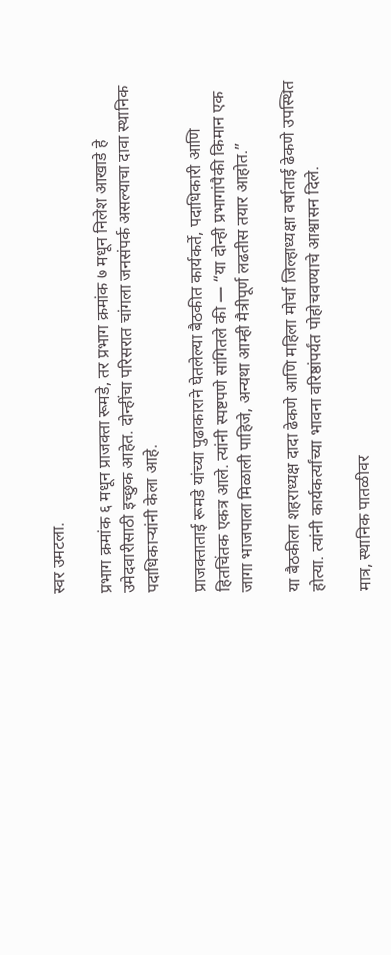स्वर उमटला.

प्रभाग क्रमांक ६ मधून प्राजक्ता रूमडे, तर प्रभाग क्रमांक ७ मधून निलेश आखाडे हे उमेदवारीसाठी इच्छुक आहेत. दोन्हींचा परिसरात चांगला जनसंपर्क असल्याचा दावा स्थानिक पदाधिकाऱ्यांनी केला आहे.

प्राजक्ताताई रूमडे यांच्या पुढाकाराने घेतलेल्या बैठकीत कार्यकर्ते, पदाधिकारी आणि हितचिंतक एकत्र आले. त्यांनी स्पष्टपणे सांगितले की — “या दोन्ही प्रभागांपैकी किमान एक जागा भाजपाला मिळाली पाहिजे, अन्यथा आम्ही मैत्रीपूर्ण लढतीस तयार आहोत.”

या बैठकीला शहराध्यक्ष दादा ढेकणे आणि महिला मोर्चा जिल्हाध्यक्षा वर्षाताई ढेकणे उपस्थित होत्या. त्यांनी कार्यकर्त्यांच्या भावना वरिष्ठांपर्यंत पोहोचवण्याचे आश्वासन दिले.

मात्र, स्थानिक पातळीवर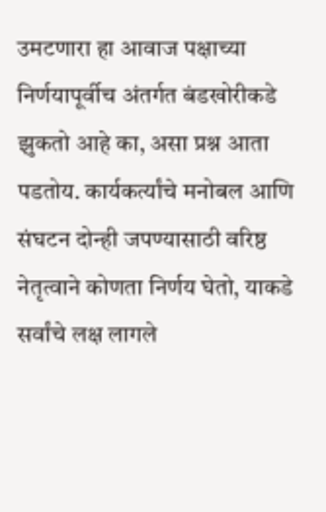उमटणारा हा आवाज पक्षाच्या निर्णयापूर्वीच अंतर्गत बंडखोरीकडे झुकतो आहे का, असा प्रश्न आता पडतोय. कार्यकर्त्यांचे मनोबल आणि संघटन दोन्ही जपण्यासाठी वरिष्ठ नेतृत्वाने कोणता निर्णय घेतो, याकडे सर्वांचे लक्ष लागले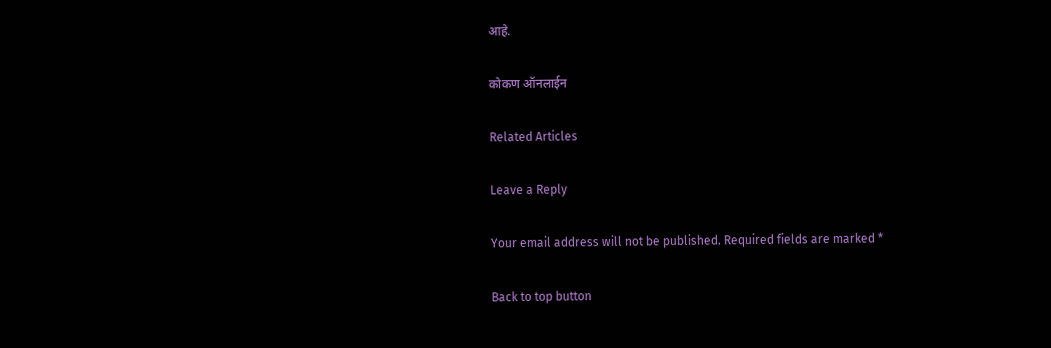आहे.

कोकण ऑनलाईन

Related Articles

Leave a Reply

Your email address will not be published. Required fields are marked *

Back to top button